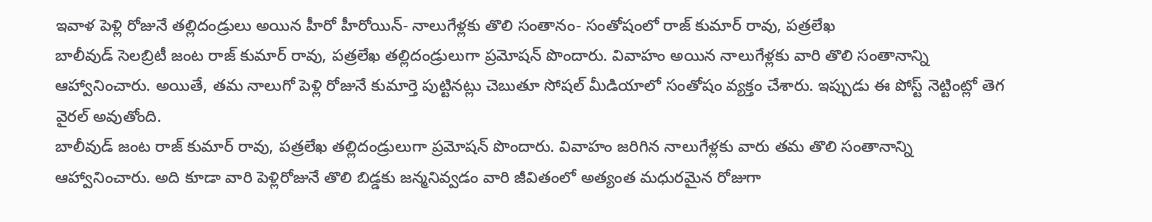ఇవాళ పెళ్లి రోజునే తల్లిదండ్రులు అయిన హీరో హీరోయిన్- నాలుగేళ్లకు తొలి సంతానం- సంతోషంలో రాజ్ కుమార్ రావు, పత్రలేఖ
బాలీవుడ్ సెలబ్రిటీ జంట రాజ్ కుమార్ రావు, పత్రలేఖ తల్లిదండ్రులుగా ప్రమోషన్ పొందారు. వివాహం అయిన నాలుగేళ్లకు వారి తొలి సంతానాన్ని ఆహ్వానించారు. అయితే, తమ నాలుగో పెళ్లి రోజునే కుమార్తె పుట్టినట్లు చెబుతూ సోషల్ మీడియాలో సంతోషం వ్యక్తం చేశారు. ఇప్పుడు ఈ పోస్ట్ నెట్టింట్లో తెగ వైరల్ అవుతోంది.
బాలీవుడ్ జంట రాజ్ కుమార్ రావు, పత్రలేఖ తల్లిదండ్రులుగా ప్రమోషన్ పొందారు. వివాహం జరిగిన నాలుగేళ్లకు వారు తమ తొలి సంతానాన్ని ఆహ్వానించారు. అది కూడా వారి పెళ్లిరోజునే తొలి బిడ్డకు జన్మనివ్వడం వారి జీవితంలో అత్యంత మధురమైన రోజుగా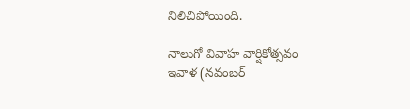నిలిచిపోయింది.

నాలుగో వివాహ వార్షికోత్సవం
ఇవాళ (నవంబర్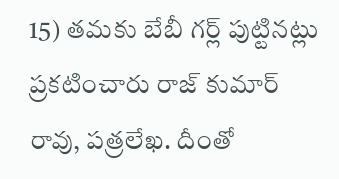15) తమకు బేబీ గర్ల్ పుట్టినట్లు ప్రకటించారు రాజ్ కుమార్ రావు, పత్రలేఖ. దీంతో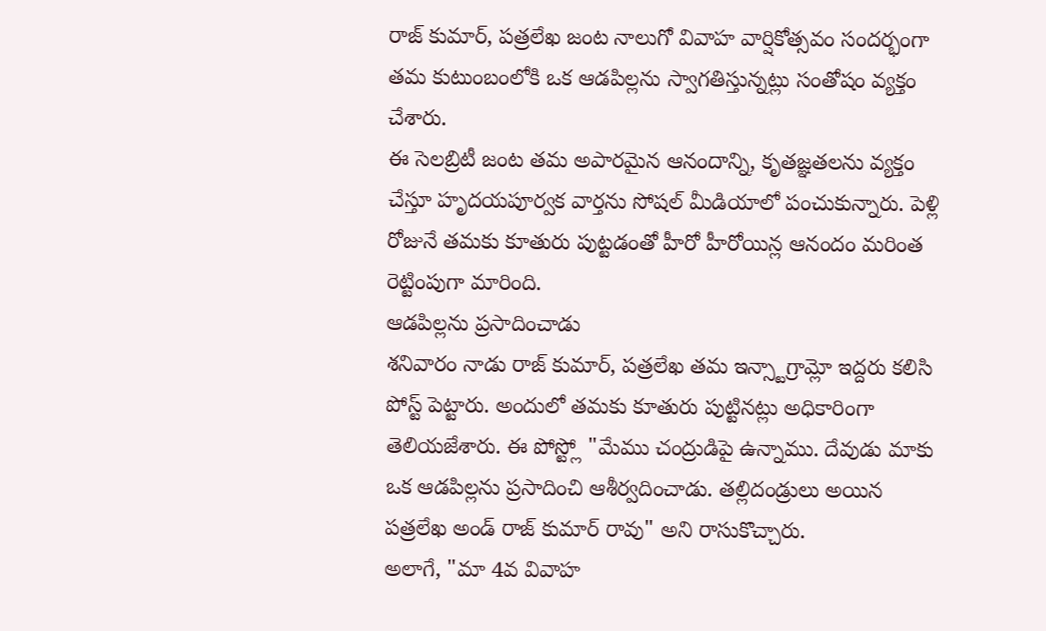రాజ్ కుమార్, పత్రలేఖ జంట నాలుగో వివాహ వార్షికోత్సవం సందర్భంగా తమ కుటుంబంలోకి ఒక ఆడపిల్లను స్వాగతిస్తున్నట్లు సంతోషం వ్యక్తం చేశారు.
ఈ సెలబ్రిటీ జంట తమ అపారమైన ఆనందాన్ని, కృతజ్ఞతలను వ్యక్తం చేస్తూ హృదయపూర్వక వార్తను సోషల్ మీడియాలో పంచుకున్నారు. పెళ్లి రోజునే తమకు కూతురు పుట్టడంతో హీరో హీరోయిన్ల ఆనందం మరింత రెట్టింపుగా మారింది.
ఆడపిల్లను ప్రసాదించాడు
శనివారం నాడు రాజ్ కుమార్, పత్రలేఖ తమ ఇన్స్టాగ్రామ్లో ఇద్దరు కలిసి పోస్ట్ పెట్టారు. అందులో తమకు కూతురు పుట్టినట్లు అధికారింగా తెలియజేశారు. ఈ పోస్ట్లో "మేము చంద్రుడిపై ఉన్నాము. దేవుడు మాకు ఒక ఆడపిల్లను ప్రసాదించి ఆశీర్వదించాడు. తల్లిదండ్రులు అయిన పత్రలేఖ అండ్ రాజ్ కుమార్ రావు" అని రాసుకొచ్చారు.
అలాగే, "మా 4వ వివాహ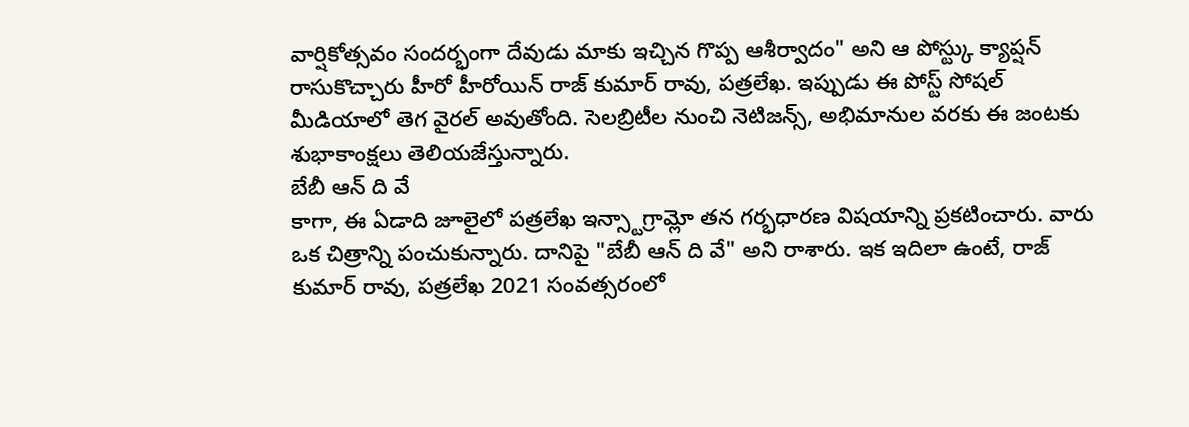వార్షికోత్సవం సందర్భంగా దేవుడు మాకు ఇచ్చిన గొప్ప ఆశీర్వాదం" అని ఆ పోస్ట్కు క్యాప్షన్ రాసుకొచ్చారు హీరో హీరోయిన్ రాజ్ కుమార్ రావు, పత్రలేఖ. ఇప్పుడు ఈ పోస్ట్ సోషల్ మీడియాలో తెగ వైరల్ అవుతోంది. సెలబ్రిటీల నుంచి నెటిజన్స్, అభిమానుల వరకు ఈ జంటకు శుభాకాంక్షలు తెలియజేస్తున్నారు.
బేబీ ఆన్ ది వే
కాగా, ఈ ఏడాది జూలైలో పత్రలేఖ ఇన్స్టాగ్రామ్లో తన గర్భధారణ విషయాన్ని ప్రకటించారు. వారు ఒక చిత్రాన్ని పంచుకున్నారు. దానిపై "బేబీ ఆన్ ది వే" అని రాశారు. ఇక ఇదిలా ఉంటే, రాజ్ కుమార్ రావు, పత్రలేఖ 2021 సంవత్సరంలో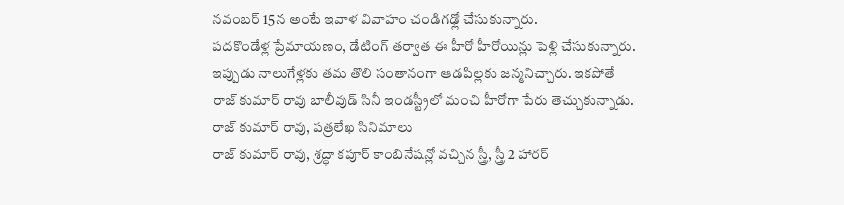నవంబర్ 15న అంటే ఇవాళ వివాహం చండిగఢ్లో చేసుకున్నారు.
పదకొండేళ్ల ప్రేమాయణం, డేటింగ్ తర్వాత ఈ హీరో హీరోయిన్లు పెళ్లి చేసుకున్నారు. ఇప్పుడు నాలుగేళ్లకు తమ తొలి సంతానంగా ఆడపిల్లకు జన్మనిచ్చారు. ఇకపోతే రాజ్ కుమార్ రావు బాలీవుడ్ సినీ ఇండస్ట్రీలో మంచి హీరోగా పేరు తెచ్చుకున్నాడు.
రాజ్ కుమార్ రావు, పత్రలేఖ సినిమాలు
రాజ్ కుమార్ రావు, శ్రద్ధా కపూర్ కాంబినేషన్లో వచ్చిన స్త్రీ, స్త్రీ 2 హారర్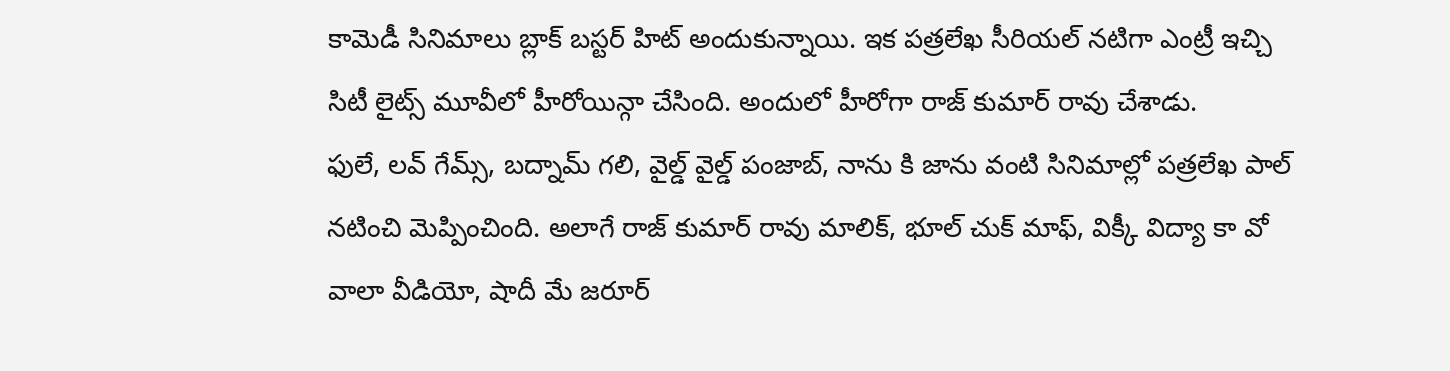కామెడీ సినిమాలు బ్లాక్ బస్టర్ హిట్ అందుకున్నాయి. ఇక పత్రలేఖ సీరియల్ నటిగా ఎంట్రీ ఇచ్చి సిటీ లైట్స్ మూవీలో హీరోయిన్గా చేసింది. అందులో హీరోగా రాజ్ కుమార్ రావు చేశాడు.
ఫులే, లవ్ గేమ్స్, బద్నామ్ గలి, వైల్డ్ వైల్డ్ పంజాబ్, నాను కి జాను వంటి సినిమాల్లో పత్రలేఖ పాల్ నటించి మెప్పించింది. అలాగే రాజ్ కుమార్ రావు మాలిక్, భూల్ చుక్ మాఫ్, విక్కీ విద్యా కా వో వాలా వీడియో, షాదీ మే జరూర్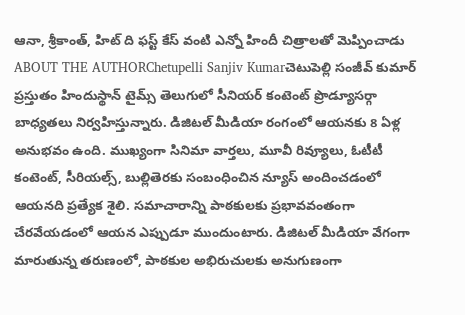ఆనా, శ్రీకాంత్, హిట్ ది ఫస్ట్ కేస్ వంటి ఎన్నో హిందీ చిత్రాలతో మెప్పించాడు
ABOUT THE AUTHORChetupelli Sanjiv Kumarచెటుపెల్లి సంజీవ్ కుమార్ ప్రస్తుతం హిందుస్థాన్ టైమ్స్ తెలుగులో సీనియర్ కంటెంట్ ప్రొడ్యూసర్గా బాధ్యతలు నిర్వహిస్తున్నారు. డిజిటల్ మీడియా రంగంలో ఆయనకు 8 ఏళ్ల అనుభవం ఉంది. ముఖ్యంగా సినిమా వార్తలు, మూవీ రివ్యూలు, ఓటీటీ కంటెంట్, సీరియల్స్, బుల్లితెరకు సంబంధించిన న్యూస్ అందించడంలో ఆయనది ప్రత్యేక శైలి. సమాచారాన్ని పాఠకులకు ప్రభావవంతంగా చేరవేయడంలో ఆయన ఎప్పుడూ ముందుంటారు. డిజిటల్ మీడియా వేగంగా మారుతున్న తరుణంలో, పాఠకుల అభిరుచులకు అనుగుణంగా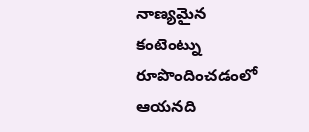నాణ్యమైన కంటెంట్ను రూపొందించడంలో ఆయనది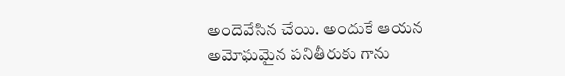అందెవేసిన చేయి. అందుకే ఆయన అమోఘమైన పనితీరుకు గాను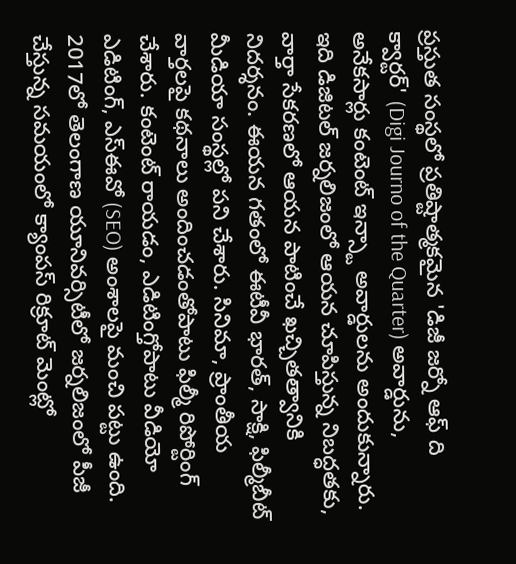ప్రస్తుత సంస్థలో ప్రతిష్టాత్మకమైన 'డిజీ జర్నో ఆఫ్ ది క్వార్టర్' (Digi Journo of the Quarter) అవార్డును, అనేకసార్లు కంటెంట్ ఇన్స్టా అవార్డులను అందుకున్నారు. ఇది డిజిటల్ జర్నలిజంలో ఆయన చూపిస్తున్న నిబద్ధతకు, వార్తా సేకరణలో ఆయన పాటించే ఖచ్చితత్వానికి నిదర్శనం. ఈయన గతంలో ఈటీవీ భారత్, సాక్షి, ఫిల్మీబీట్ మీడియా సంస్థల్లో పని చేశారు. సినిమా, ప్రాంతీయ వార్తలపై కథనాలు అందించడంతోపాటు ఫిల్మీ రిపోర్టింగ్ చేశారు. కంటెంట్ రాయడం, ఎడిటింగ్తోపాటు వీడియో ఎడిటింగ్, ఎస్ఈవో (SEO) అంశాలపై మంచి పట్టు ఉంది. 2017లో తెలంగాణ యూనివర్సిటీలో జర్నలిజంలో పీజీ చేస్తున్న సమయంలో క్యాంపస్ రిక్రూట్ మెంట్లో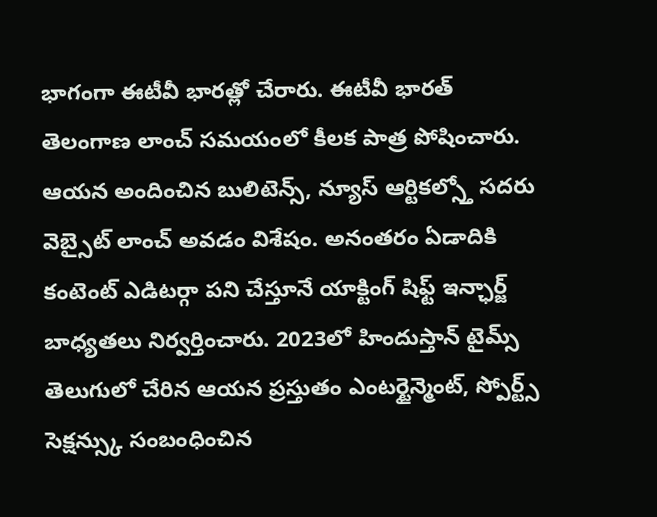భాగంగా ఈటీవీ భారత్లో చేరారు. ఈటీవీ భారత్ తెలంగాణ లాంచ్ సమయంలో కీలక పాత్ర పోషించారు. ఆయన అందించిన బులిటెన్స్, న్యూస్ ఆర్టికల్స్తో సదరు వెబ్సైట్ లాంచ్ అవడం విశేషం. అనంతరం ఏడాదికి కంటెంట్ ఎడిటర్గా పని చేస్తూనే యాక్టింగ్ షిఫ్ట్ ఇన్ఛార్జ్ బాధ్యతలు నిర్వర్తించారు. 2023లో హిందుస్తాన్ టైమ్స్ తెలుగులో చేరిన ఆయన ప్రస్తుతం ఎంటర్టైన్మెంట్, స్పోర్ట్స్ సెక్షన్స్కు సంబంధించిన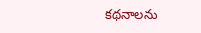కథనాలను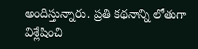అందిస్తున్నారు. ప్రతి కథనాన్ని లోతుగా విశ్లేషించి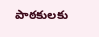పాఠకులకు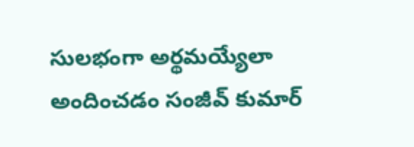సులభంగా అర్థమయ్యేలా అందించడం సంజీవ్ కుమార్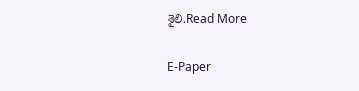శైలి.Read More

E-Paper